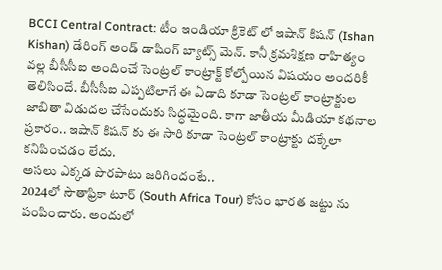BCCI Central Contract: టీం ఇండియా క్రికెట్ లో ఇషాన్ కిషన్ (Ishan Kishan) డేరింగ్ అండ్ డాషింగ్ బ్యాట్స్ మెన్. కానీ క్రమశిక్షణ రాహిత్యం వల్ల బీసీసీఐ అందించే సెంట్రల్ కాంట్రాక్ట్ కోల్పోయిన విషయం అందరికీ తెలిసిందే. బీసీసీఐ ఎప్పటిలాగే ఈ ఏడాది కూడా సెంట్రల్ కాంట్రాక్టుల జాబితా విడుదల చేసేందుకు సిద్ధమైంది. కాగా జాతీయ మీడియా కథనాల ప్రకారం.. ఇషాన్ కిషన్ కు ఈ సారి కూడా సెంట్రల్ కాంట్రాక్టు దక్కేలా కనిపించడం లేదు.
అసలు ఎక్కడ పొరపాటు జరిగిందంటే..
2024లో సౌతాఫ్రికా టూర్ (South Africa Tour) కోసం భారత జట్టు ను పంపించారు. అందులో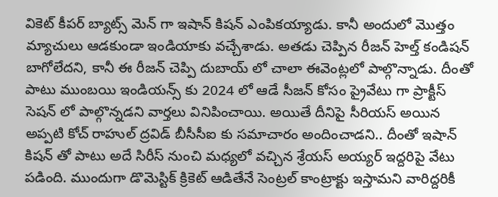వికెట్ కీపర్ బ్యాట్స్ మెన్ గా ఇషాన్ కిషన్ ఎంపికయ్యాడు. కానీ అందులో మొత్తం మ్యాచులు ఆడకుండా ఇండియాకు వచ్చేశాడు. అతడు చెప్పిన రీజన్ హెల్త్ కండిషన్ బాగోలేదని, కానీ ఈ రీజన్ చెప్పి దుబాయ్ లో చాలా ఈవెంట్లలో పాల్గొన్నాడు. దీంతో పాటు ముంబయి ఇండియన్స్ కు 2024 లో ఆడే సీజన్ కోసం ప్రైవేటు గా ప్రాక్టీస్ సెషన్ లో పాల్గొన్నడని వార్తలు వినిపించాయి. అయితే దీనిపై సీరియస్ అయిన అప్పటి కోచ్ రాహుల్ ద్రవిడ్ బీసీసీఐ కు సమాచారం అందించాడని.. దీంతో ఇషాన్ కిషన్ తో పాటు అదే సిరీస్ నుంచి మధ్యలో వచ్చిన శ్రేయస్ అయ్యర్ ఇద్దరిపై వేటు పడింది. ముందుగా డొమెస్టిక్ క్రికెట్ ఆడితేనే సెంట్రల్ కాంట్రాక్టు ఇస్తామని వారిద్దరికీ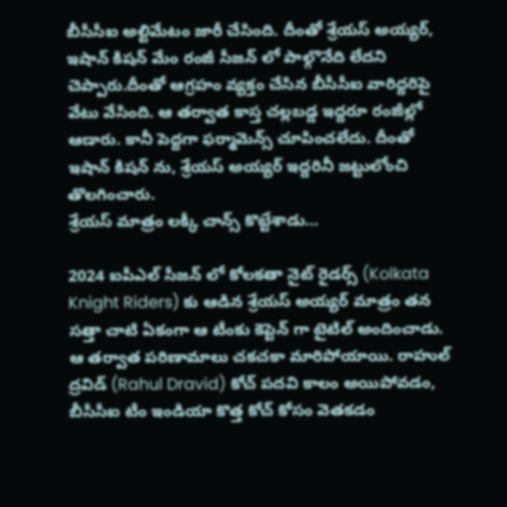బీసీసీఐ అల్టిమేటం జారీ చేసింది. దీంతో శ్రేయస్ అయ్యర్, ఇషాన్ కిషన్ మేం రంజీ సీజన్ లో పాల్గొనేది లేదని చెప్పారు.దీంతో ఆగ్రహం వ్యక్తం చేసిన బీసీసీఐ వారిద్దరిపై వేటు వేసింది. ఆ తర్వాత కాస్త చల్లబడ్డ ఇద్దరూ రంజీల్లో ఆడారు. కానీ పెద్దగా ఫర్మామెన్స్ చూపించలేదు. దీంతో ఇషాన్ కిషన్ ను, శ్రేయస్ అయ్యర్ ఇద్దరినీ జట్టులోంచి తొలగించారు.
శ్రేయస్ మాత్రం లక్కీ చాన్స్ కొట్టేశాడు…

2024 ఐపీఎల్ సీజన్ లో కోలకతా నైట్ రైడర్స్ (Kolkata Knight Riders) కు ఆడిన శ్రేయస్ అయ్యర్ మాత్రం తన సత్తా చాటి ఏకంగా ఆ టీంకు కెప్టెన్ గా టైటిల్ అందించాడు. ఆ తర్వాత పరిణామాలు చకచకా మారిపోయాయి. రాహుల్ ద్రవిడ్ (Rahul Dravid) కోచ్ పదవి కాలం అయిపోవడం, బీసీసీఐ టీం ఇండియా కొత్త కోచ్ కోసం వెతకడం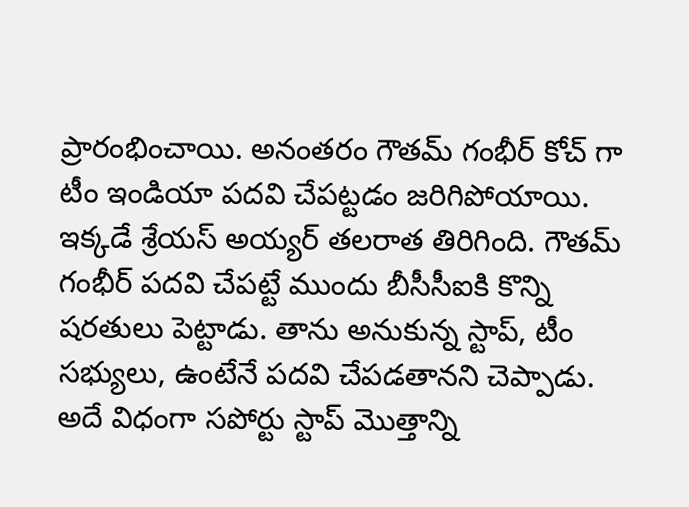ప్రారంభించాయి. అనంతరం గౌతమ్ గంభీర్ కోచ్ గా టీం ఇండియా పదవి చేపట్టడం జరిగిపోయాయి. ఇక్కడే శ్రేయస్ అయ్యర్ తలరాత తిరిగింది. గౌతమ్ గంభీర్ పదవి చేపట్టే ముందు బీసీసీఐకి కొన్ని షరతులు పెట్టాడు. తాను అనుకున్న స్టాప్, టీం సభ్యులు, ఉంటేనే పదవి చేపడతానని చెప్పాడు. అదే విధంగా సపోర్టు స్టాప్ మొత్తాన్ని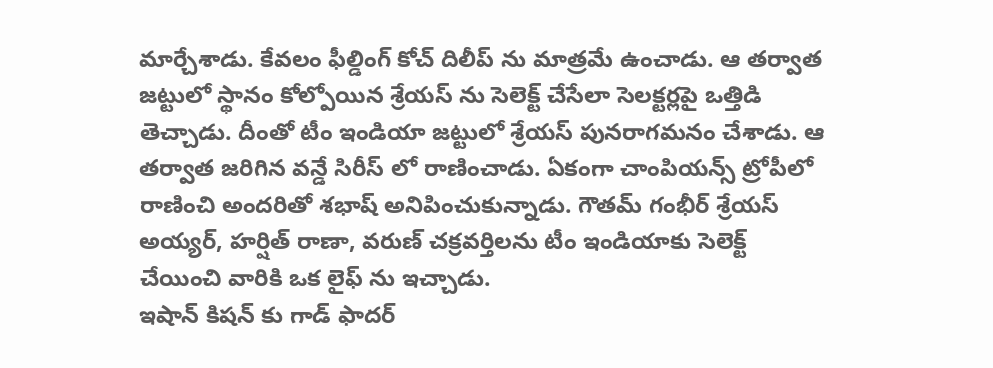మార్చేశాడు. కేవలం ఫీల్డింగ్ కోచ్ దిలీప్ ను మాత్రమే ఉంచాడు. ఆ తర్వాత జట్టులో స్థానం కోల్పోయిన శ్రేయస్ ను సెలెక్ట్ చేసేలా సెలక్టర్లపై ఒత్తిడి తెచ్చాడు. దీంతో టీం ఇండియా జట్టులో శ్రేయస్ పునరాగమనం చేశాడు. ఆ తర్వాత జరిగిన వన్డే సిరీస్ లో రాణించాడు. ఏకంగా చాంపియన్స్ ట్రోపీలో రాణించి అందరితో శభాష్ అనిపించుకున్నాడు. గౌతమ్ గంభీర్ శ్రేయస్ అయ్యర్, హర్షిత్ రాణా, వరుణ్ చక్రవర్తిలను టీం ఇండియాకు సెలెక్ట్ చేయించి వారికి ఒక లైఫ్ ను ఇచ్చాడు.
ఇషాన్ కిషన్ కు గాడ్ ఫాదర్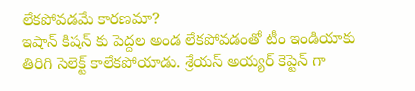లేకపోవడమే కారణమా?
ఇషాన్ కిషన్ కు పెద్దల అండ లేకపోవడంతో టీం ఇండియాకు తిరిగి సెలెక్ట్ కాలేకపోయాడు. శ్రేయస్ అయ్యర్ కెప్టెన్ గా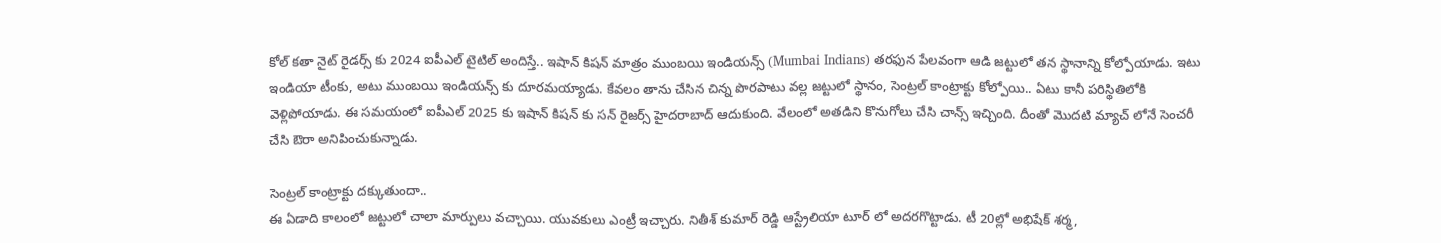కోల్ కతా నైట్ రైడర్స్ కు 2024 ఐపీఎల్ టైటిల్ అందిస్తే.. ఇషాన్ కిషన్ మాత్రం ముంబయి ఇండియన్స్ (Mumbai Indians) తరఫున పేలవంగా ఆడి జట్టులో తన స్థానాన్ని కోల్పోయాడు. ఇటు ఇండియా టీంకు, అటు ముంబయి ఇండియన్స్ కు దూరమయ్యాడు. కేవలం తాను చేసిన చిన్న పొరపాటు వల్ల జట్టులో స్థానం, సెంట్రల్ కాంట్రాక్టు కోల్పోయి.. ఏటు కానీ పరిస్థితిలోకి వెళ్లిపోయాడు. ఈ సమయంలో ఐపీఎల్ 2025 కు ఇషాన్ కిషన్ కు సన్ రైజర్స్ హైదరాబాద్ ఆదుకుంది. వేలంలో అతడిని కొనుగోలు చేసి చాన్స్ ఇచ్చింది. దీంతో మొదటి మ్యాచ్ లోనే సెంచరీ చేసి ఔరా అనిపించుకున్నాడు.

సెంట్రల్ కాంట్రాక్టు దక్కుతుందా..
ఈ ఏడాది కాలంలో జట్టులో చాలా మార్పులు వచ్చాయి. యువకులు ఎంట్రీ ఇచ్చారు. నితీశ్ కుమార్ రెడ్డి ఆస్ట్రేలియా టూర్ లో అదరగొట్టాడు. టీ 20ల్లో అభిషేక్ శర్మ,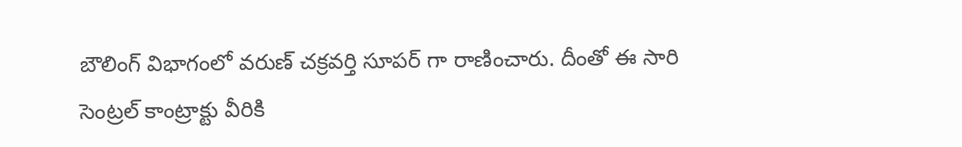బౌలింగ్ విభాగంలో వరుణ్ చక్రవర్తి సూపర్ గా రాణించారు. దీంతో ఈ సారి సెంట్రల్ కాంట్రాక్టు వీరికి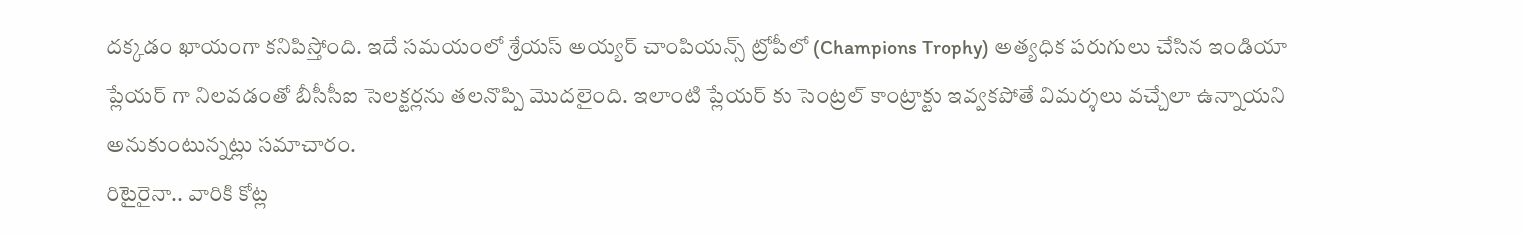దక్కడం ఖాయంగా కనిపిస్తోంది. ఇదే సమయంలో శ్రేయస్ అయ్యర్ చాంపియన్స్ ట్రోపీలో (Champions Trophy) అత్యధిక పరుగులు చేసిన ఇండియా ప్లేయర్ గా నిలవడంతో బీసీసీఐ సెలక్టర్లను తలనొప్పి మొదలైంది. ఇలాంటి ప్లేయర్ కు సెంట్రల్ కాంట్రాక్టు ఇవ్వకపోతే విమర్శలు వచ్చేలా ఉన్నాయని అనుకుంటున్నట్లు సమాచారం.
రిటైరైనా.. వారికి కోట్ల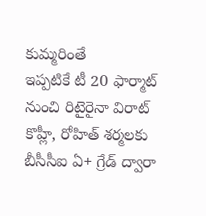కుమ్మరింతే
ఇప్పటికే టీ 20 ఫార్మాట్ నుంచి రిటైరైనా విరాట్ కొహ్లీ, రోహిత్ శర్మలకు బీసీసీఐ ఏ+ గ్రేడ్ ద్వారా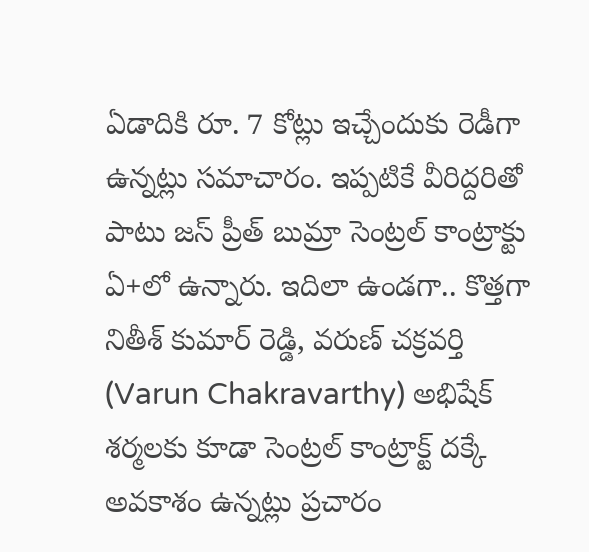ఏడాదికి రూ. 7 కోట్లు ఇచ్చేందుకు రెడీగా ఉన్నట్లు సమాచారం. ఇప్పటికే వీరిద్దరితో పాటు జస్ ప్రీత్ బుమ్రా సెంట్రల్ కాంట్రాక్టు ఏ+లో ఉన్నారు. ఇదిలా ఉండగా.. కొత్తగా నితీశ్ కుమార్ రెడ్డి, వరుణ్ చక్రవర్తి (Varun Chakravarthy) అభిషేక్ శర్మలకు కూడా సెంట్రల్ కాంట్రాక్ట్ దక్కే అవకాశం ఉన్నట్లు ప్రచారం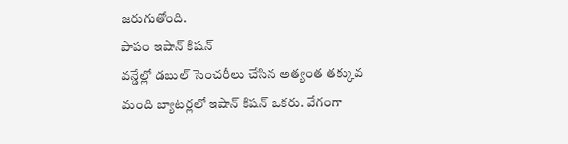జరుగుతోంది.
పాపం ఇషాన్ కిషన్
వన్డేల్లో డబుల్ సెంచరీలు చేసిన అత్యంత తక్కువ మంది బ్యాటర్లలో ఇషాన్ కిషన్ ఒకరు. వేగంగా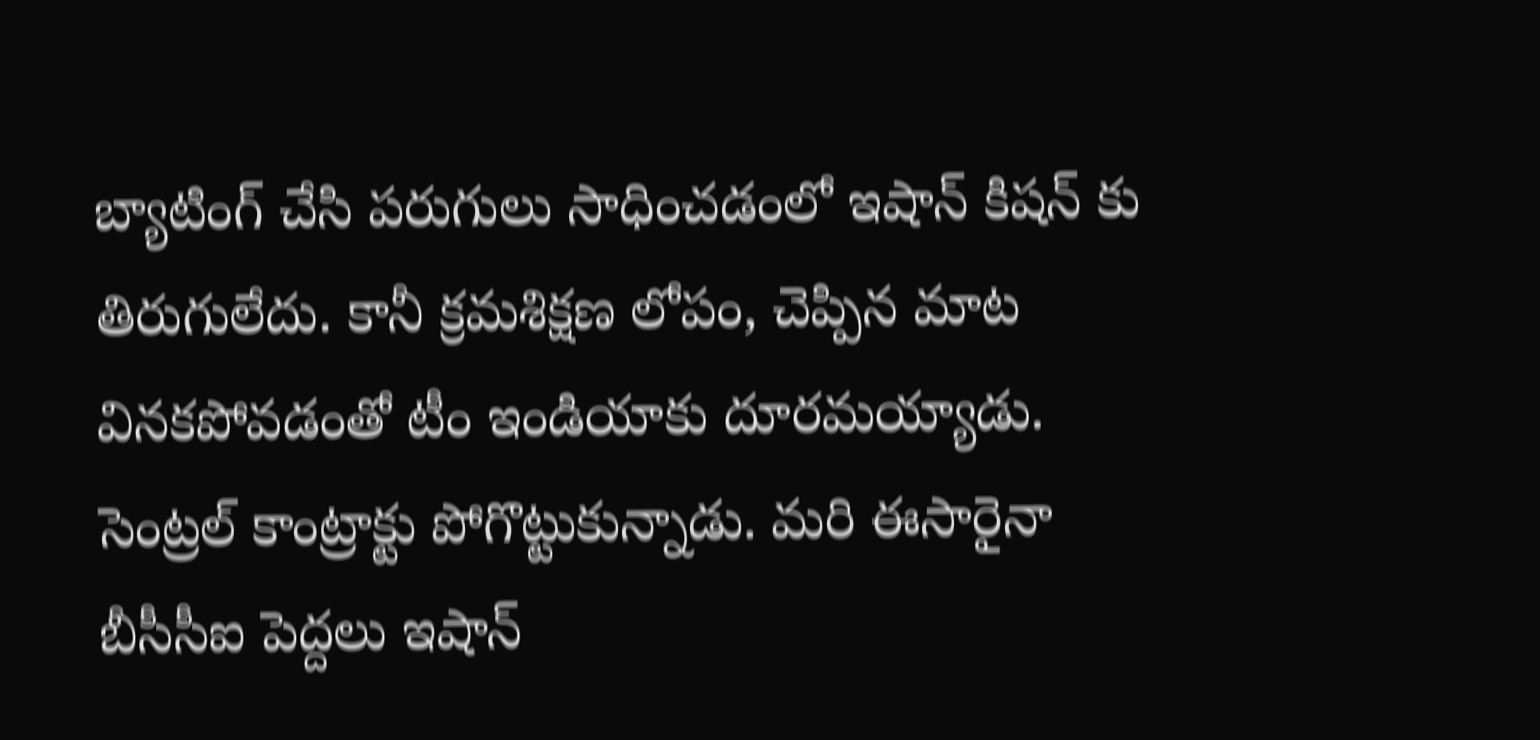బ్యాటింగ్ చేసి పరుగులు సాధించడంలో ఇషాన్ కిషన్ కు తిరుగులేదు. కానీ క్రమశిక్షణ లోపం, చెప్పిన మాట వినకపోవడంతో టీం ఇండియాకు దూరమయ్యాడు. సెంట్రల్ కాంట్రాక్టు పోగొట్టుకున్నాడు. మరి ఈసారైనా బీసీసీఐ పెద్దలు ఇషాన్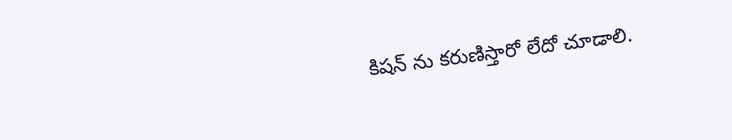కిషన్ ను కరుణిస్తారో లేదో చూడాలి.